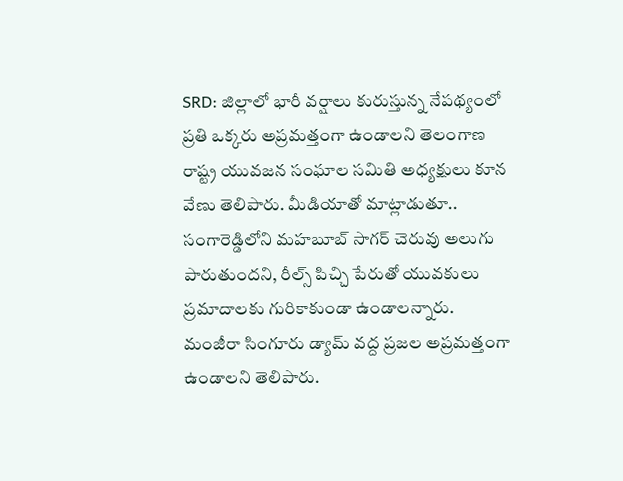SRD: జిల్లాలో భారీ వర్షాలు కురుస్తున్న నేపథ్యంలో ప్రతి ఒక్కరు అప్రమత్తంగా ఉండాలని తెలంగాణ రాష్ట్ర యువజన సంఘాల సమితి అధ్యక్షులు కూన వేణు తెలిపారు. మీడియాతో మాట్లాడుతూ.. సంగారెడ్డిలోని మహబూబ్ సాగర్ చెరువు అలుగు పారుతుందని, రీల్స్ పిచ్చి పేరుతో యువకులు ప్రమాదాలకు గురికాకుండా ఉండాలన్నారు. మంజీరా సింగూరు డ్యామ్ వద్ద ప్రజల అప్రమత్తంగా ఉండాలని తెలిపారు.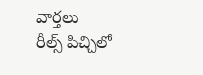వార్తలు
రీల్స్ పిచ్చిలో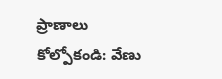ప్రాణాలు కోల్పోకండి: వేణు